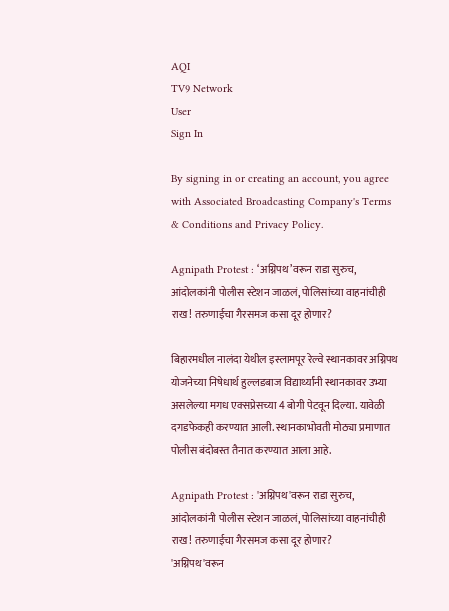AQI
TV9 Network
User
Sign In

By signing in or creating an account, you agree with Associated Broadcasting Company's Terms & Conditions and Privacy Policy.

Agnipath Protest : ‘अग्निपथ’वरून राडा सुरुच, आंदोलकांनी पोलीस स्टेशन जाळलं, पोलिसांच्या वाहनांचीही राख! तरुणाईचा गैरसमज कसा दूर होणार?

बिहारमधील नालंदा येथील इस्लामपूर रेल्वे स्थानकावर अग्निपथ योजनेच्या निषेधार्थ हुल्लडबाज विद्यार्थ्यांनी स्थानकावर उभ्या असलेल्या मगध एक्सप्रेसच्या 4 बोगी पेटवून दिल्या. यावेळी दगडफेकही करण्यात आली. स्थानकाभोवती मोठ्या प्रमाणात पोलीस बंदोबस्त तैनात करण्यात आला आहे.

Agnipath Protest : 'अग्निपथ'वरून राडा सुरुच, आंदोलकांनी पोलीस स्टेशन जाळलं, पोलिसांच्या वाहनांचीही राख! तरुणाईचा गैरसमज कसा दूर होणार?
'अग्निपथ'वरून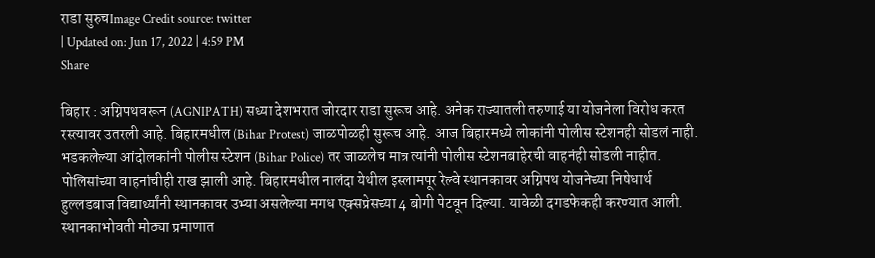राडा सुरुचImage Credit source: twitter
| Updated on: Jun 17, 2022 | 4:59 PM
Share

बिहार : अग्निपथवरून (AGNIPATH) सध्या देशभरात जोरदार राडा सुरूच आहे. अनेक राज्यातली तरुणाई या योजनेला विरोध करत रस्त्यावर उतरली आहे. बिहारमधील (Bihar Protest) जाळपोळही सुरूच आहे. आज बिहारमध्ये लोकांनी पोलीस स्टेशनही सोडलं नाही. भडकलेल्या आंदोलकांनी पोलीस स्टेशन (Bihar Police) तर जाळलेच मात्र त्यांनी पोलीस स्टेशनबाहेरची वाहनंही सोडली नाहीत. पोलिसांच्या वाहनांचीही राख झाली आहे. बिहारमधील नालंदा येथील इस्लामपूर रेल्वे स्थानकावर अग्निपथ योजनेच्या निषेधार्थ हुल्लडबाज विद्यार्थ्यांनी स्थानकावर उभ्या असलेल्या मगध एक्सप्रेसच्या 4 बोगी पेटवून दिल्या. यावेळी दगडफेकही करण्यात आली. स्थानकाभोवती मोठ्या प्रमाणात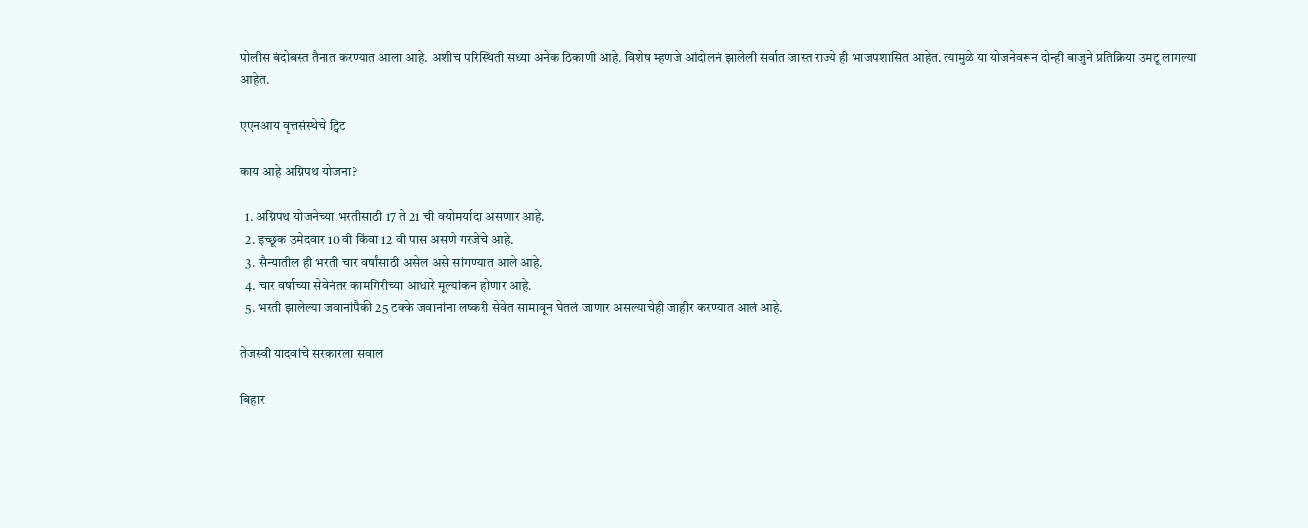पोलीस बंदोबस्त तैनात करण्यात आला आहे. अशीच परिस्थिती सध्या अनेक ठिकाणी आहे. विशेष म्हणजे आंदोलनं झालेली सर्वात जास्त राज्ये ही भाजपशासित आहेत. त्यामुळे या योजनेवरून दोन्ही बाजुने प्रतिक्रिया उमटू लागल्या आहेत.

एएनआय वृत्तसंस्थेचे ट्विट

काय आहे अग्निपथ योजना?

  1. अग्निपथ योजनेच्या भरतीसाठी 17 ते 21 ची वयोमर्यादा असणार आहे.
  2. इच्छूक उमेदवार 10 वी किंवा 12 वी पास असणे गरजेचे आहे.
  3. सैन्यातील ही भरती चार वर्षांसाठी असेल असे सांगण्यात आले आहे.
  4. चार वर्षाच्या सेवेनंतर कामगिरीच्या आधारे मूल्यांकन होणार आहे.
  5. भरती झालेल्या जवानांपैकी 25 टक्के जवानांना लष्करी सेवेत सामावून घेतलं जाणार असल्याचेही जाहीर करण्यात आलं आहे.

तेजस्वी यादवांचे सरकारला सवाल

बिहार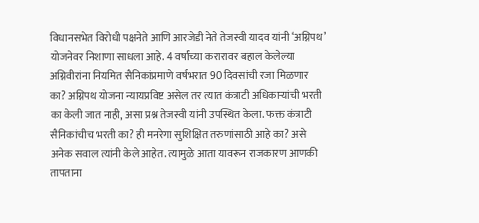विधानसभेत विरोधी पक्षनेते आणि आरजेडी नेते तेजस्वी यादव यांनी ‘अग्निपथ’ योजनेवर निशाणा साधला आहे. 4 वर्षांच्या करारावर बहाल केलेल्या अग्निवीरांना नियमित सैनिकांप्रमाणे वर्षभरात 90 दिवसांची रजा मिळणार का? अग्निपथ योजना न्यायप्रविष्ट असेल तर त्यात कंत्राटी अधिकाऱ्यांची भरती का केली जात नाही, असा प्रश्न तेजस्वी यांनी उपस्थित केला. फक्त कंत्राटी सैनिकांचीच भरती का? ही मनरेगा सुशिक्षित तरुणांसाठी आहे का? असे अनेक सवाल त्यांनी केले आहेत. त्यामुळे आता यावरून राजकारण आणकी तापताना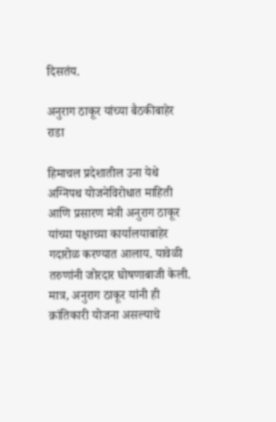दिसतंय.

अनुराग ठाकूर यांच्या बैठकीबाहेर राडा

हिमाचल प्रदेशातील उना येथे अग्निपथ योजनेविरोधात माहिती आणि प्रसारण मंत्री अनुराग ठाकूर यांच्या पक्षाच्या कार्यालयाबाहेर गदारोळ करण्यात आलाय. यावेळी तरुणांनी जोरदार घोषणाबाजी केली. मात्र, अनुराग ठाकूर यांनी ही क्रांतिकारी योजना असल्याचे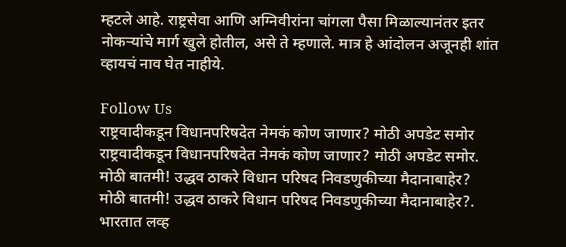म्हटले आहे. राष्ट्रसेवा आणि अग्निवीरांना चांगला पैसा मिळाल्यानंतर इतर नोकऱ्यांचे मार्ग खुले होतील, असे ते म्हणाले. मात्र हे आंदोलन अजूनही शांत व्हायचं नाव घेत नाहीये.

Follow Us
राष्ट्रवादीकडून विधानपरिषदेत नेमकं कोण जाणार? मोठी अपडेट समोर
राष्ट्रवादीकडून विधानपरिषदेत नेमकं कोण जाणार? मोठी अपडेट समोर.
मोठी बातमी! उद्धव ठाकरे विधान परिषद निवडणुकीच्या मैदानाबाहेर?
मोठी बातमी! उद्धव ठाकरे विधान परिषद निवडणुकीच्या मैदानाबाहेर?.
भारतात लव्ह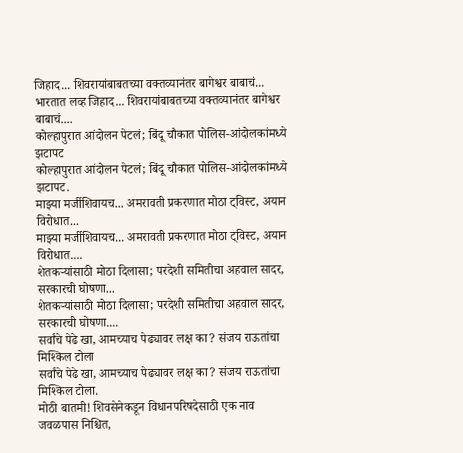जिहाद... शिवरायांबाबतच्या वक्तव्यानंतर बागेश्वर बाबाचं...
भारतात लव्ह जिहाद... शिवरायांबाबतच्या वक्तव्यानंतर बागेश्वर बाबाचं....
कोल्हापुरात आंदोलन पेटलं; बिंदू चौकात पोलिस-आंदोलकांमध्ये झटापट
कोल्हापुरात आंदोलन पेटलं; बिंदू चौकात पोलिस-आंदोलकांमध्ये झटापट.
माझ्या मर्जीशिवायच... अमरावती प्रकरणात मोठा ट्विस्ट, अयान विरोधात...
माझ्या मर्जीशिवायच... अमरावती प्रकरणात मोठा ट्विस्ट, अयान विरोधात....
शेतकऱ्यांसाठी मोठा दिलासा; परदेशी समितीचा अहवाल सादर, सरकारची घोषणा...
शेतकऱ्यांसाठी मोठा दिलासा; परदेशी समितीचा अहवाल सादर, सरकारची घोषणा....
सर्वांचे पेढे खा, आमच्याच पेढ्यावर लक्ष का? संजय राऊतांचा मिश्किल टोला
सर्वांचे पेढे खा, आमच्याच पेढ्यावर लक्ष का? संजय राऊतांचा मिश्किल टोला.
मोठी बातमी! शिवसेनेकडून विधानपरिषदेसाठी एक नाव जवळपास निश्चित,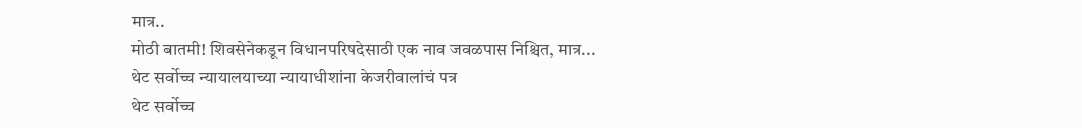मात्र..
मोठी बातमी! शिवसेनेकडून विधानपरिषदेसाठी एक नाव जवळपास निश्चित, मात्र...
थेट सर्वोच्च न्यायालयाच्या न्यायाधीशांना केजरीवालांचं पत्र
थेट सर्वोच्च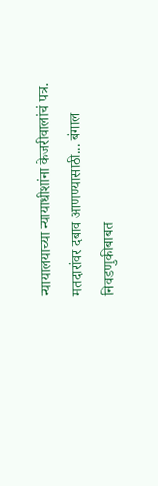न्यायालयाच्या न्यायाधीशांना केजरीवालांचं पत्र.
मतदारांवर दबाव आणण्यासाठी... बंगाल निवडणुकीबाबत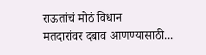राऊतांचं मोठं विधान
मतदारांवर दबाव आणण्यासाठी...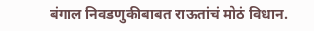बंगाल निवडणुकीबाबत राऊतांचं मोठं विधान.